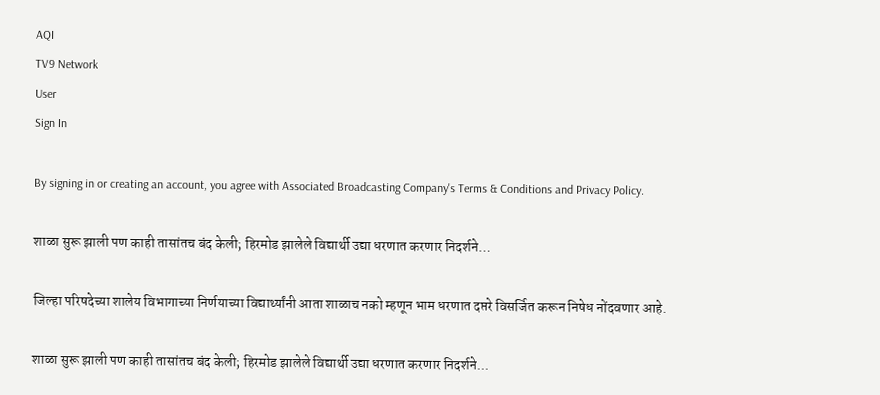AQI
TV9 Network
User
Sign In

By signing in or creating an account, you agree with Associated Broadcasting Company's Terms & Conditions and Privacy Policy.

शाळा सुरू झाली पण काही तासांतच बंद केली; हिरमोड झालेले विद्यार्थी उद्या धरणात करणार निदर्शने…

जिल्हा परिषदेच्या शालेय विभागाच्या निर्णयाच्या विद्यार्थ्यांनी आता शाळाच नको म्हणून भाम धरणात दप्तरे विसर्जित करून निषेध नोंदवणार आहे.

शाळा सुरू झाली पण काही तासांतच बंद केली; हिरमोड झालेले विद्यार्थी उद्या धरणात करणार निदर्शने...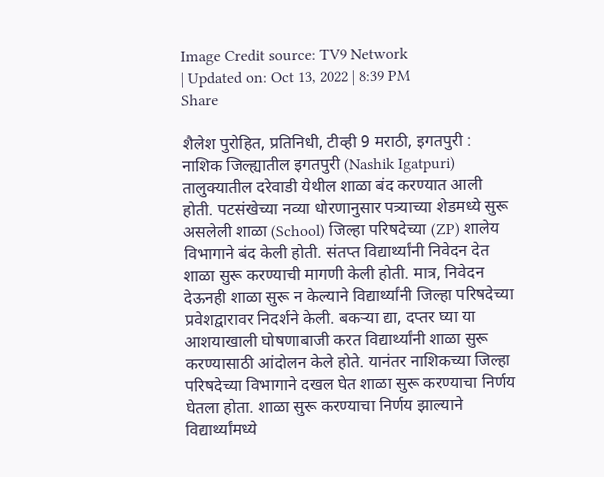Image Credit source: TV9 Network
| Updated on: Oct 13, 2022 | 8:39 PM
Share

शैलेश पुरोहित, प्रतिनिधी, टीव्ही 9 मराठी, इगतपुरी : नाशिक जिल्ह्यातील इगतपुरी (Nashik Igatpuri) तालुक्यातील दरेवाडी येथील शाळा बंद करण्यात आली होती. पटसंखेच्या नव्या धोरणानुसार पत्र्याच्या शेडमध्ये सुरू असलेली शाळा (School) जिल्हा परिषदेच्या (ZP) शालेय विभागाने बंद केली होती. संतप्त विद्यार्थ्यांनी निवेदन देत शाळा सुरू करण्याची मागणी केली होती. मात्र, निवेदन देऊनही शाळा सुरू न केल्याने विद्यार्थ्यांनी जिल्हा परिषदेच्या प्रवेशद्वारावर निदर्शने केली. बकऱ्या द्या, दप्तर घ्या या आशयाखाली घोषणाबाजी करत विद्यार्थ्यांनी शाळा सुरू करण्यासाठी आंदोलन केले होते. यानंतर नाशिकच्या जिल्हा परिषदेच्या विभागाने दखल घेत शाळा सुरू करण्याचा निर्णय घेतला होता. शाळा सुरू करण्याचा निर्णय झाल्याने विद्यार्थ्यांमध्ये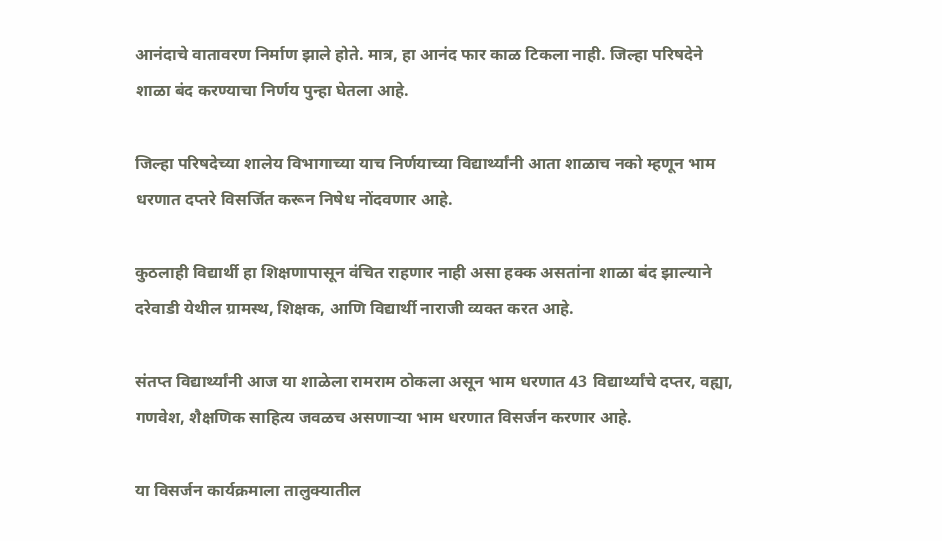आनंदाचे वातावरण निर्माण झाले होते. मात्र, हा आनंद फार काळ टिकला नाही. जिल्हा परिषदेने शाळा बंद करण्याचा निर्णय पुन्हा घेतला आहे.

जिल्हा परिषदेच्या शालेय विभागाच्या याच निर्णयाच्या विद्यार्थ्यांनी आता शाळाच नको म्हणून भाम धरणात दप्तरे विसर्जित करून निषेध नोंदवणार आहे.

कुठलाही विद्यार्थी हा शिक्षणापासून वंचित राहणार नाही असा हक्क असतांना शाळा बंद झाल्याने दरेवाडी येथील ग्रामस्थ, शिक्षक, आणि विद्यार्थी नाराजी व्यक्त करत आहे.

संतप्त विद्यार्थ्यांनी आज या शाळेला रामराम ठोकला असून भाम धरणात 43 विद्यार्थ्यांचे दप्तर, वह्या, गणवेश, शैक्षणिक साहित्य जवळच असणाऱ्या भाम धरणात विसर्जन करणार आहे.

या विसर्जन कार्यक्रमाला तालुक्यातील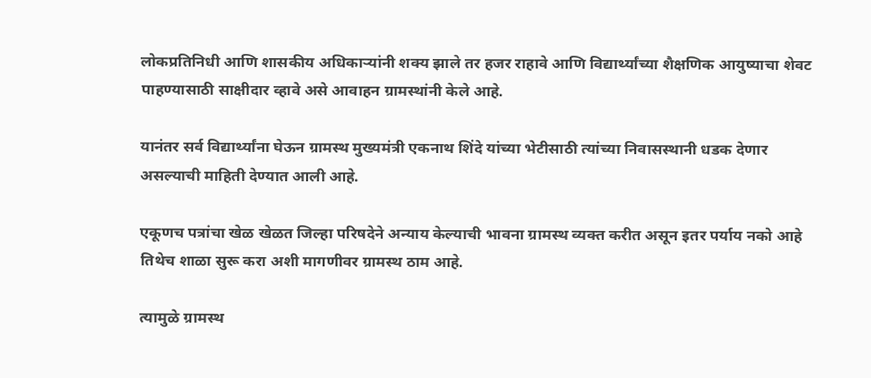लोकप्रतिनिधी आणि शासकीय अधिकाऱ्यांनी शक्य झाले तर हजर राहावे आणि विद्यार्थ्यांच्या शैक्षणिक आयुष्याचा शेवट पाहण्यासाठी साक्षीदार व्हावे असे आवाहन ग्रामस्थांनी केले आहे.

यानंतर सर्व विद्यार्थ्यांना घेऊन ग्रामस्थ मुख्यमंत्री एकनाथ शिंदे यांच्या भेटीसाठी त्यांच्या निवासस्थानी धडक देणार असल्याची माहिती देण्यात आली आहे.

एकूणच पत्रांचा खेळ खेळत जिल्हा परिषदेने अन्याय केल्याची भावना ग्रामस्थ व्यक्त करीत असून इतर पर्याय नको आहे तिथेच शाळा सुरू करा अशी मागणीवर ग्रामस्थ ठाम आहे.

त्यामुळे ग्रामस्थ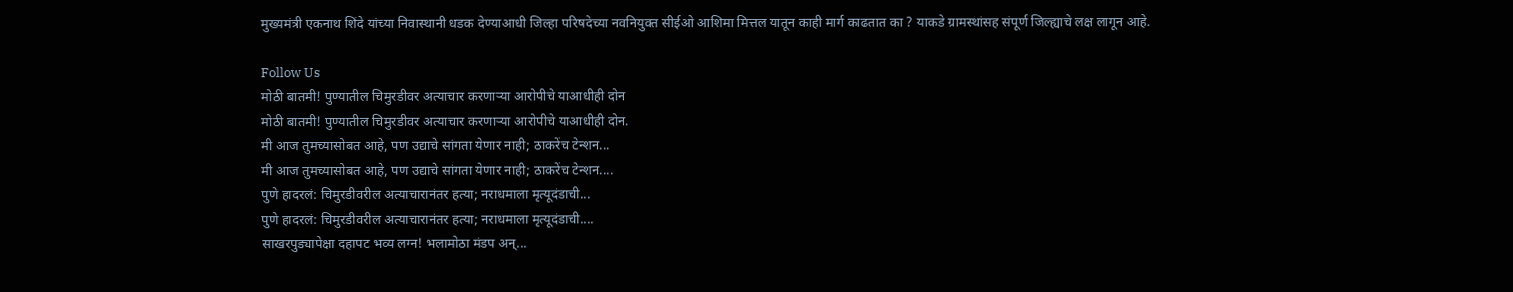मुख्यमंत्री एकनाथ शिंदे यांच्या निवास्थानी धडक देण्याआधी जिल्हा परिषदेच्या नवनियुक्त सीईओ आशिमा मित्तल यातून काही मार्ग काढतात का ? याकडे ग्रामस्थांसह संपूर्ण जिल्ह्याचे लक्ष लागून आहे.

Follow Us
मोठी बातमी! पुण्यातील चिमुरडीवर अत्याचार करणाऱ्या आरोपीचे याआधीही दोन
मोठी बातमी! पुण्यातील चिमुरडीवर अत्याचार करणाऱ्या आरोपीचे याआधीही दोन.
मी आज तुमच्यासोबत आहे, पण उद्याचे सांगता येणार नाही; ठाकरेंच टेन्शन...
मी आज तुमच्यासोबत आहे, पण उद्याचे सांगता येणार नाही; ठाकरेंच टेन्शन....
पुणे हादरलं: चिमुरडीवरील अत्याचारानंतर हत्या; नराधमाला मृत्यूदंडाची...
पुणे हादरलं: चिमुरडीवरील अत्याचारानंतर हत्या; नराधमाला मृत्यूदंडाची....
साखरपुड्यापेक्षा दहापट भव्य लग्न! भलामोठा मंडप अन्...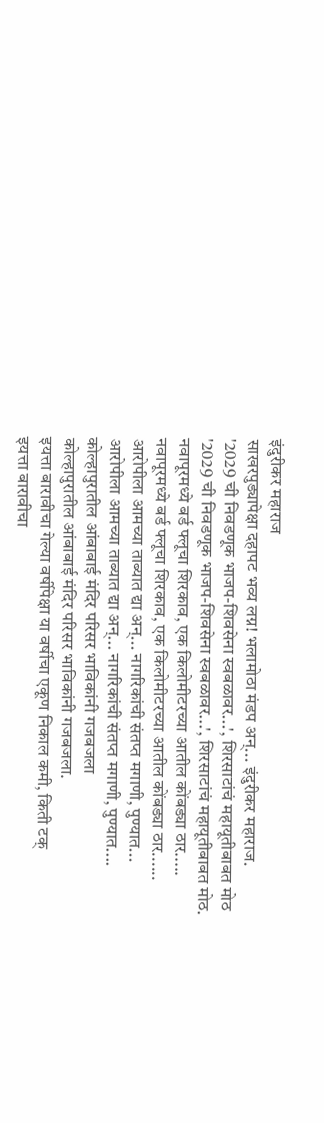इंदुरीकर महाराज
साखरपुड्यापेक्षा दहापट भव्य लग्न! भलामोठा मंडप अन्... इंदुरीकर महाराज.
'2029 ची निवडणूक भाजप-शिवसेना स्वबळावर...', शिरसाटांचं महायूतीबाबत मोठ
'2029 ची निवडणूक भाजप-शिवसेना स्वबळावर...', शिरसाटांचं महायूतीबाबत मोठ.
नवापूरमध्ये बर्ड फ्लूचा शिरकाव, एक किलोमीटरच्या आतील कोंबड्या ठार.....
नवापूरमध्ये बर्ड फ्लूचा शिरकाव, एक किलोमीटरच्या आतील कोंबड्या ठार......
आरोपीला आमच्या ताब्यात द्या अन्... नागरिकांची संतप्त मगाणी, पुण्यात...
आरोपीला आमच्या ताब्यात द्या अन्... नागरिकांची संतप्त मगाणी, पुण्यात....
कोल्हापुरातील आंबाबाई मंदिर परिसर भाविकांनी गजबजला
कोल्हापुरातील आंबाबाई मंदिर परिसर भाविकांनी गजबजला.
इयत्ता बारावीचा गेल्या वर्षीपेक्षा या वर्षीचा एकूण निकाल कमी, किती टक्
इयत्ता बारावीचा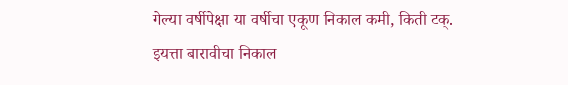गेल्या वर्षीपेक्षा या वर्षीचा एकूण निकाल कमी, किती टक्.
इयत्ता बारावीचा निकाल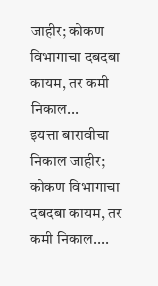जाहीर; कोकण विभागाचा दबदबा कायम, तर कमी निकाल...
इयत्ता बारावीचा निकाल जाहीर; कोकण विभागाचा दबदबा कायम, तर कमी निकाल....